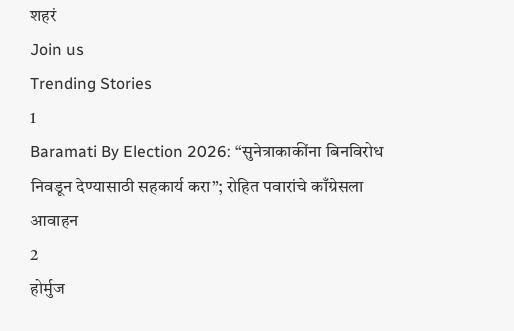शहरं
Join us
Trending Stories
1
Baramati By Election 2026: “सुनेत्राकाकींना बिनविरोध निवडून देण्यासाठी सहकार्य करा”; रोहित पवारांचे काँग्रेसला आवाहन
2
होर्मुज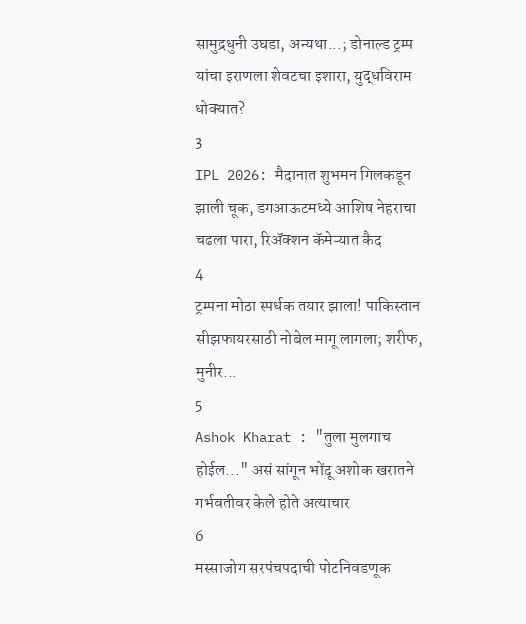सामुद्रधुनी उघडा, अन्यथा...; डोनाल्ड ट्रम्प यांचा इराणला शेवटचा इशारा, युद्धविराम धोक्यात?
3
IPL 2026: मैदानात शुभमन गिलकडून झाली चूक, डगआऊटमध्ये आशिष नेहराचा चढला पारा, रिअ‍ॅक्शन कॅमेऱ्यात कैद
4
ट्रम्पना मोठा स्पर्धक तयार झाला! पाकिस्तान सीझफायरसाठी नोबेल मागू लागला; शरीफ, मुनीर...
5
Ashok Kharat : "तुला मुलगाच होईल..." असं सांगून भोंदू अशोक खरातने गर्भवतीवर केले होते अत्याचार
6
मस्साजोग सरपंचपदाची पोटनिवडणूक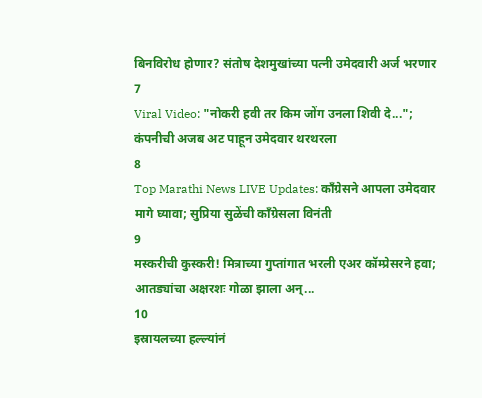बिनविरोध होणार? संतोष देशमुखांच्या पत्नी उमेदवारी अर्ज भरणार
7
Viral Video: "नोकरी हवी तर किम जोंग उनला शिवी दे..."; कंपनीची अजब अट पाहून उमेदवार थरथरला
8
Top Marathi News LIVE Updates: काँग्रेसने आपला उमेदवार मागे घ्यावा; सुप्रिया सुळेंची काँग्रेसला विनंती
9
मस्करीची कुस्करी! मित्राच्या गुप्तांगात भरली एअर कॉम्प्रेसरने हवा; आतड्यांचा अक्षरशः गोळा झाला अन्...
10
इस्रायलच्या हल्ल्यांनं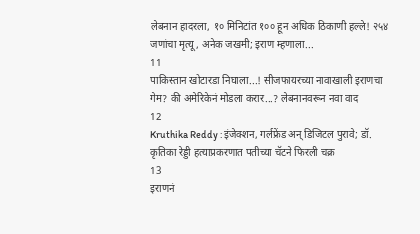लेबनान हादरला, १० मिनिटांत १०० हून अधिक ठिकाणी हल्ले! २५४ जणांचा मृत्यू, अनेक जखमी; इराण म्हणाला...
11
पाकिस्तान खोटारडा निघाला...! सीजफायरच्या नावाखाली इराणचा गेम? की अमेरिकेनं मोडला करार...? लेबनानवरून नवा वाद
12
Kruthika Reddy : इंजेक्शन, गर्लफ्रेंड अन् डिजिटल पुरावे; डॉ. कृतिका रेड्डी हत्याप्रकरणात पतीच्या चॅटने फिरली चक्र
13
इराणनं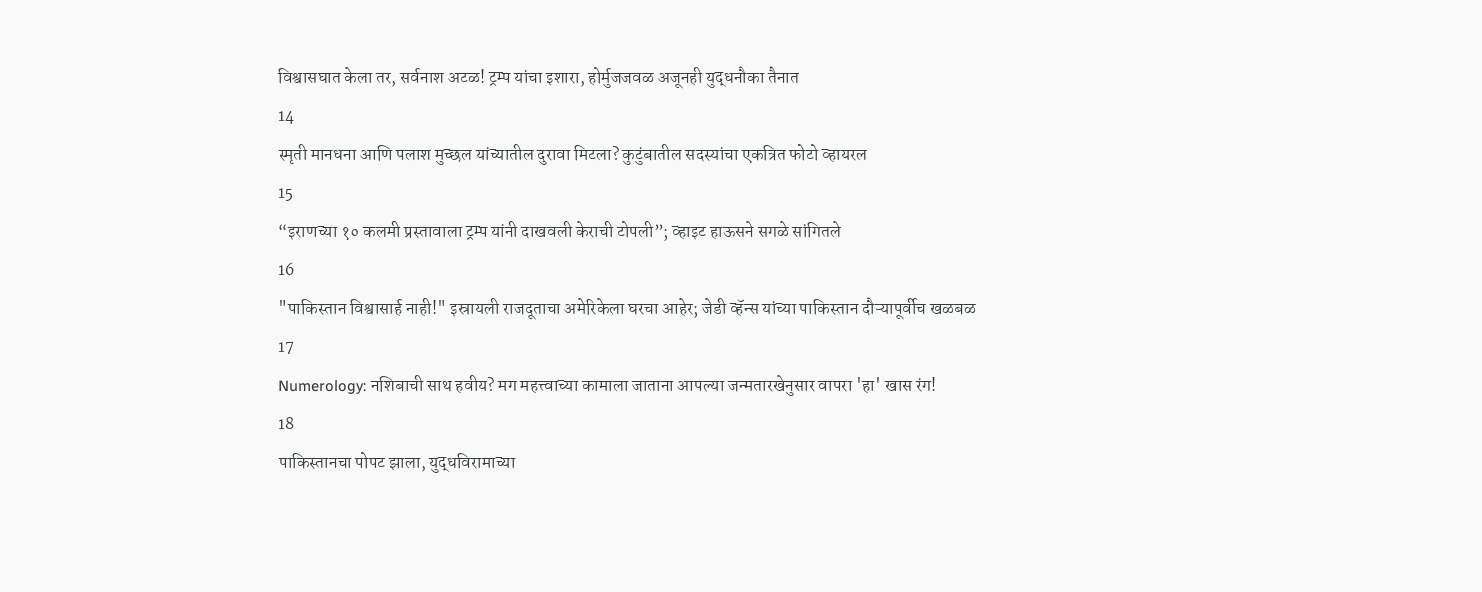विश्वासघात केला तर, सर्वनाश अटळ! ट्रम्प यांचा इशारा, होर्मुजजवळ अजूनही युद्धनौका तैनात
14
स्मृती मानधना आणि पलाश मुच्छल यांच्यातील दुरावा मिटला? कुटुंबातील सदस्यांचा एकत्रित फोटो व्हायरल
15
“इराणच्या १० कलमी प्रस्तावाला ट्रम्प यांनी दाखवली केराची टोपली”; व्हाइट हाऊसने सगळे सांगितले
16
"पाकिस्तान विश्वासार्ह नाही!" इस्रायली राजदूताचा अमेरिकेला घरचा आहेर; जेडी व्हॅन्स यांच्या पाकिस्तान दौऱ्यापूर्वीच खळबळ
17
Numerology: नशिबाची साथ हवीय? मग महत्त्वाच्या कामाला जाताना आपल्या जन्मतारखेनुसार वापरा 'हा' खास रंग!
18
पाकिस्तानचा पोपट झाला, युद्धविरामाच्या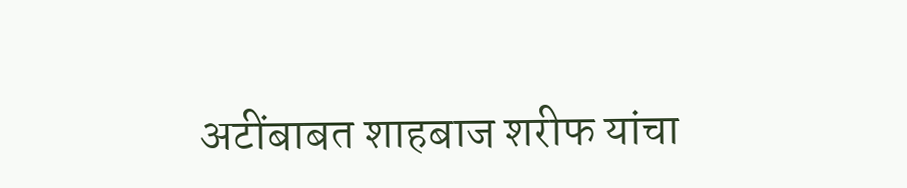अटींबाबत शाहबाज शरीफ यांचा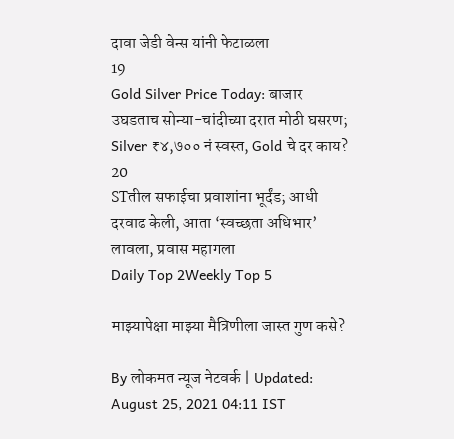दावा जेडी वेन्स यांनी फेटाळला
19
Gold Silver Price Today: बाजार उघडताच सोन्या-चांदीच्या दरात मोठी घसरण; Silver ₹४,७०० नं स्वस्त, Gold चे दर काय?
20
STतील सफाईचा प्रवाशांना भूर्दंड; आधी दरवाढ केली, आता ‘स्वच्छता अधिभार’ लावला, प्रवास महागला
Daily Top 2Weekly Top 5

माझ्यापेक्षा माझ्या मैत्रिणीला जास्त गुण कसे?

By लोकमत न्यूज नेटवर्क | Updated: August 25, 2021 04:11 IST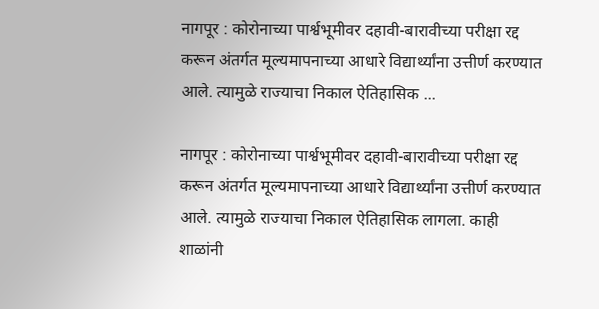नागपूर : कोरोनाच्या पार्श्वभूमीवर दहावी-बारावीच्या परीक्षा रद्द करून अंतर्गत मूल्यमापनाच्या आधारे विद्यार्थ्यांना उत्तीर्ण करण्यात आले. त्यामुळे राज्याचा निकाल ऐतिहासिक ...

नागपूर : कोरोनाच्या पार्श्वभूमीवर दहावी-बारावीच्या परीक्षा रद्द करून अंतर्गत मूल्यमापनाच्या आधारे विद्यार्थ्यांना उत्तीर्ण करण्यात आले. त्यामुळे राज्याचा निकाल ऐतिहासिक लागला. काही शाळांनी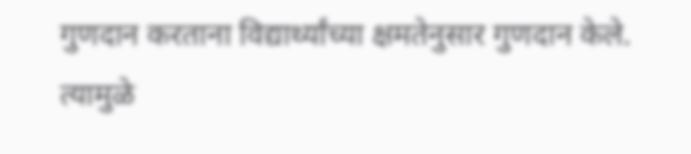गुणदान करताना विद्यार्थ्यांच्या क्षमतेनुसार गुणदान केले. त्यामुळे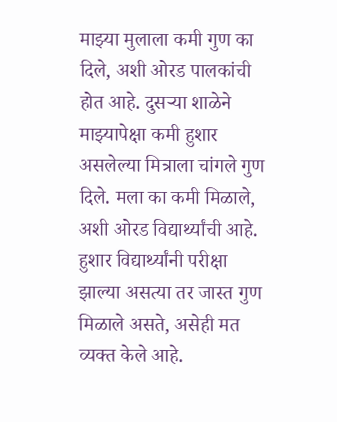माझ्या मुलाला कमी गुण का दिले, अशी ओरड पालकांची होत आहे. दुसऱ्या शाळेने माझ्यापेक्षा कमी हुशार असलेल्या मित्राला चांगले गुण दिले. मला का कमी मिळाले, अशी ओरड विद्यार्थ्यांची आहे. हुशार विद्यार्थ्यांनी परीक्षा झाल्या असत्या तर जास्त गुण मिळाले असते, असेही मत व्यक्त केले आहे.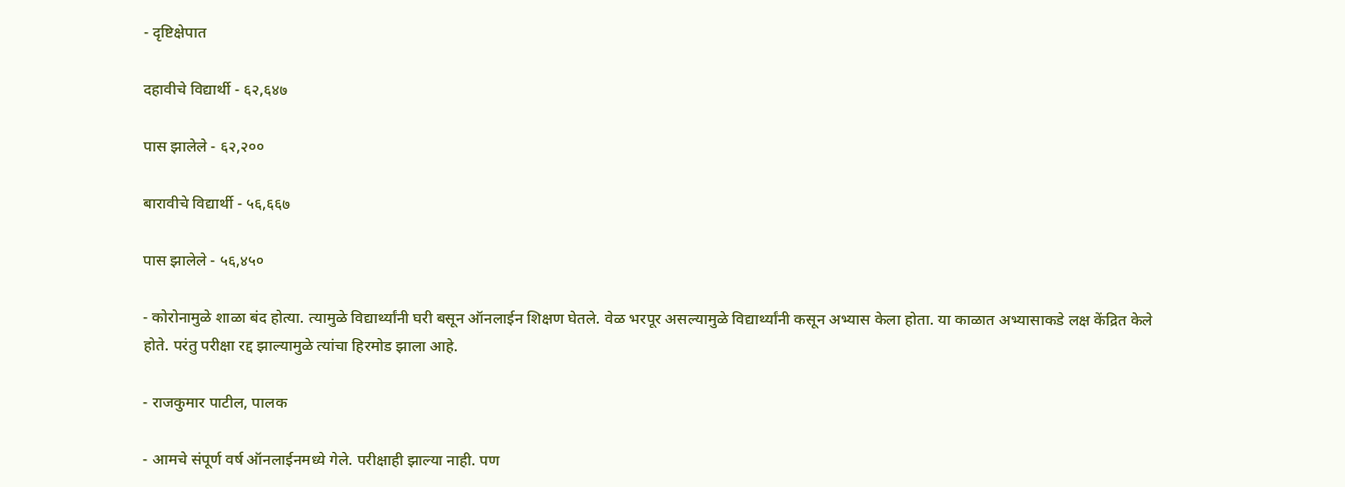- दृष्टिक्षेपात

दहावीचे विद्यार्थी - ६२,६४७

पास झालेले - ६२,२००

बारावीचे विद्यार्थी - ५६,६६७

पास झालेले - ५६,४५०

- कोरोनामुळे शाळा बंद होत्या. त्यामुळे विद्यार्थ्यांनी घरी बसून ऑनलाईन शिक्षण घेतले. वेळ भरपूर असल्यामुळे विद्यार्थ्यांनी कसून अभ्यास केला होता. या काळात अभ्यासाकडे लक्ष केंद्रित केले होते. परंतु परीक्षा रद्द झाल्यामुळे त्यांचा हिरमोड झाला आहे.

- राजकुमार पाटील, पालक

- आमचे संपूर्ण वर्ष ऑनलाईनमध्ये गेले. परीक्षाही झाल्या नाही. पण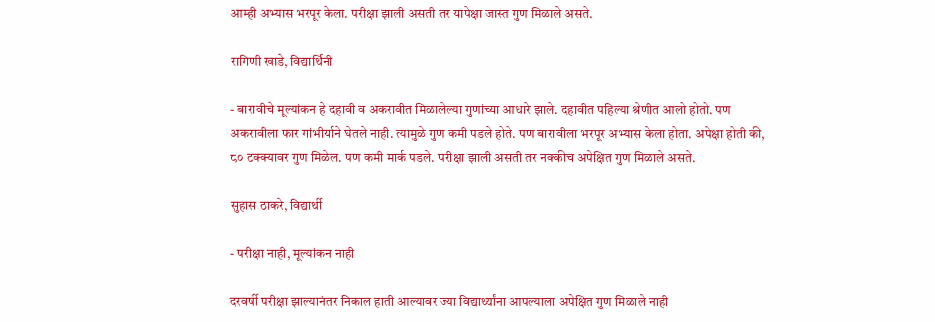आम्ही अभ्यास भरपूर केला. परीक्षा झाली असती तर यापेक्षा जास्त गुण मिळाले असते.

रागिणी खाडे, विद्यार्थिनी

- बारावीचे मूल्यांकन हे दहावी व अकरावीत मिळालेल्या गुणांच्या आधारे झाले. दहावीत पहिल्या श्रेणीत आलो होतो. पण अकरावीला फार गांभीर्याने घेतले नाही. त्यामुळे गुण कमी पडले होते. पण बारावीला भरपूर अभ्यास केला होता. अपेक्षा होती की, ८० टक्क्यावर गुण मिळेल. पण कमी मार्क पडले. परीक्षा झाली असती तर नक्कीच अपेक्षित गुण मिळाले असते.

सुहास ठाकरे, विद्यार्थी

- परीक्षा नाही, मूल्यांकन नाही

दरवर्षी परीक्षा झाल्यानंतर निकाल हाती आल्यावर ज्या विद्यार्थ्यांना आपल्याला अपेक्षित गुण मिळाले नाही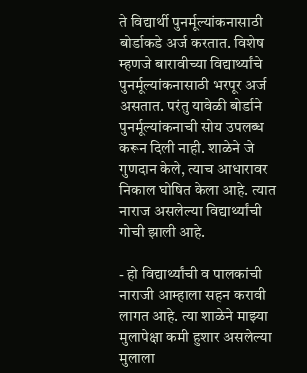ते विद्यार्थी पुनर्मूल्यांकनासाठी बोर्डाकडे अर्ज करतात. विशेष म्हणजे बारावीच्या विद्यार्थ्यांचे पुनर्मूल्यांकनासाठी भरपूर अर्ज असतात. परंतु यावेळी बोर्डाने पुनर्मूल्यांकनाची सोय उपलब्ध करून दिली नाही. शाळेने जे गुणदान केले, त्याच आधारावर निकाल घोषित केला आहे. त्यात नाराज असलेल्या विद्यार्थ्यांची गोची झाली आहे.

- हो विद्यार्थ्यांची व पालकांची नाराजी आम्हाला सहन करावी लागत आहे. त्या शाळेने माझ्या मुलापेक्षा कमी हुशार असलेल्या मुलाला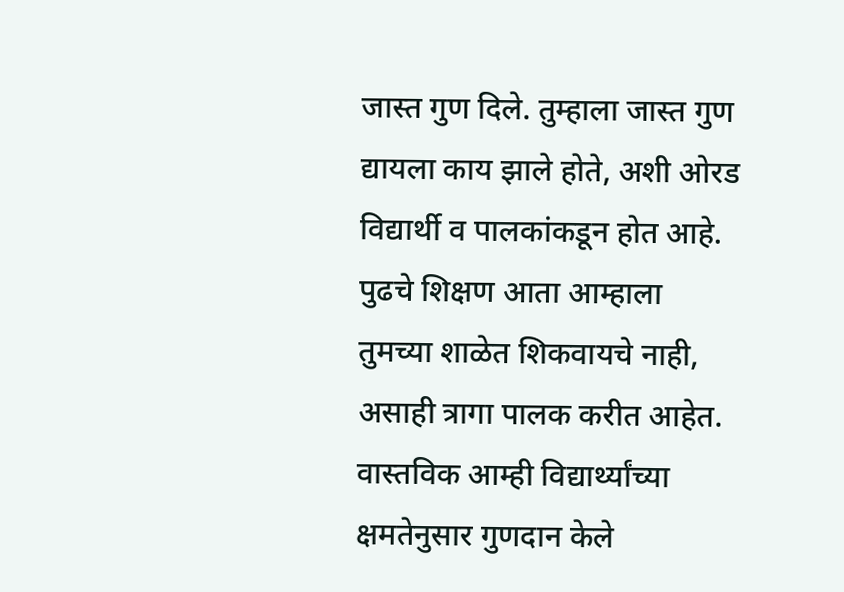जास्त गुण दिले. तुम्हाला जास्त गुण द्यायला काय झाले होते, अशी ओरड विद्यार्थी व पालकांकडून होत आहे. पुढचे शिक्षण आता आम्हाला तुमच्या शाळेत शिकवायचे नाही, असाही त्रागा पालक करीत आहेत. वास्तविक आम्ही विद्यार्थ्यांच्या क्षमतेनुसार गुणदान केले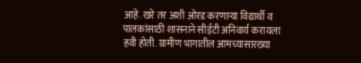आहे. खरे तर अशी ओरड करणाऱ्या विद्यार्थी व पालकांसाठी शासनाने सीईटी अनिवार्य करायला हवी होती. ग्रामीण भागातील आमच्यासारख्या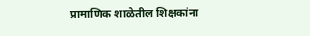प्रामाणिक शाळेतील शिक्षकांना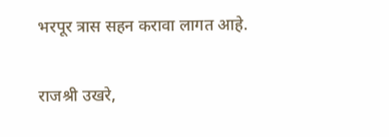भरपूर त्रास सहन करावा लागत आहे.

राजश्री उखरे,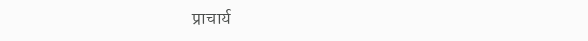प्राचार्य